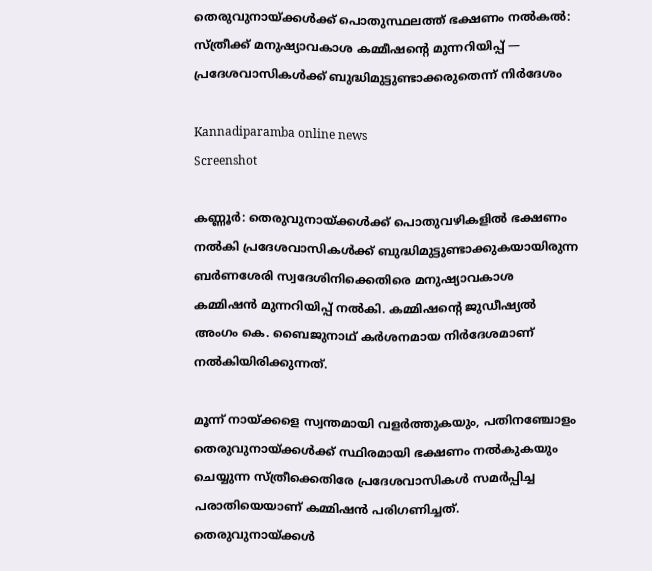തെരുവുനായ്ക്കൾക്ക് പൊതുസ്ഥലത്ത് ഭക്ഷണം നൽകൽ: സ്ത്രീക്ക് മനുഷ്യാവകാശ കമ്മീഷന്റെ മുന്നറിയിപ്പ് — പ്രദേശവാസികൾക്ക് ബുദ്ധിമുട്ടുണ്ടാക്കരുതെന്ന് നിർദേശം

Kannadiparamba online news
Screenshot

കണ്ണൂർ: തെരുവുനായ്ക്കൾക്ക് പൊതുവഴികളിൽ ഭക്ഷണം നൽകി പ്രദേശവാസികൾക്ക് ബുദ്ധിമുട്ടുണ്ടാക്കുകയായിരുന്ന ബർണശേരി സ്വദേശിനിക്കെതിരെ മനുഷ്യാവകാശ കമ്മിഷൻ മുന്നറിയിപ്പ് നൽകി. കമ്മിഷന്റെ ജുഡീഷ്യൽ അംഗം കെ. ബൈജുനാഥ് കർശനമായ നിർദേശമാണ് നൽകിയിരിക്കുന്നത്.

മൂന്ന് നായ്ക്കളെ സ്വന്തമായി വളർത്തുകയും, പതിനഞ്ചോളം തെരുവുനായ്ക്കൾക്ക് സ്ഥിരമായി ഭക്ഷണം നൽകുകയും ചെയ്യുന്ന സ്ത്രീക്കെതിരേ പ്രദേശവാസികൾ സമർപ്പിച്ച പരാതിയെയാണ് കമ്മിഷൻ പരിഗണിച്ചത്. തെരുവുനായ്ക്കൾ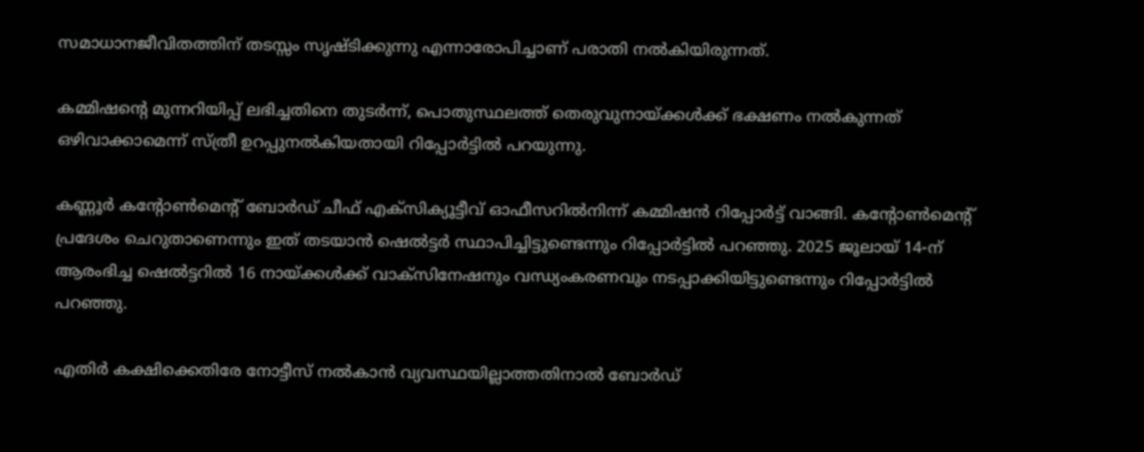സമാധാനജീവിതത്തിന് തടസ്സം സൃഷ്‌ടിക്കുന്നു എന്നാരോപിച്ചാണ് പരാതി നൽകിയിരുന്നത്.

കമ്മിഷന്റെ മുന്നറിയിപ്പ് ലഭിച്ചതിനെ തുടർന്ന്, പൊതുസ്ഥലത്ത് തെരുവുനായ്ക്കൾക്ക് ഭക്ഷണം നൽകുന്നത് ഒഴിവാക്കാമെന്ന് സ്ത്രീ ഉറപ്പുനൽകിയതായി റിപ്പോർട്ടിൽ പറയുന്നു.

കണ്ണൂർ കന്റോൺമെന്റ് ബോർഡ് ചീഫ് എക്സിക്യൂട്ടീവ് ഓഫീസറിൽനിന്ന്‌ കമ്മിഷൻ റിപ്പോർട്ട് വാങ്ങി. കന്റോൺമെന്റ് പ്രദേശം ചെറുതാണെന്നും ഇത് തടയാൻ ഷെൽട്ടർ സ്ഥാപിച്ചിട്ടുണ്ടെന്നും റിപ്പോർട്ടിൽ പറഞ്ഞു. 2025 ജൂലായ് 14-ന് ആരംഭിച്ച ഷെൽട്ടറിൽ 16 നായ്ക്കൾക്ക് വാക്‌സിനേഷനും വന്ധ്യംകരണവും നടപ്പാക്കിയിട്ടുണ്ടെന്നും റിപ്പോർട്ടിൽ പറഞ്ഞു.

എതിർ കക്ഷിക്കെതിരേ നോട്ടീസ് നൽകാൻ വ്യവസ്ഥയില്ലാത്തതിനാൽ ബോർഡ്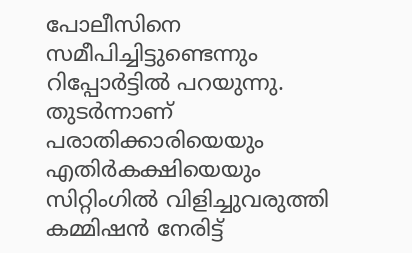പോലീസിനെ സമീപിച്ചിട്ടുണ്ടെന്നും റിപ്പോർട്ടിൽ പറയുന്നു. തുടർന്നാണ് പരാതിക്കാരിയെയും എതിർകക്ഷിയെയും സിറ്റിംഗിൽ വിളിച്ചുവരുത്തി കമ്മിഷൻ നേരിട്ട്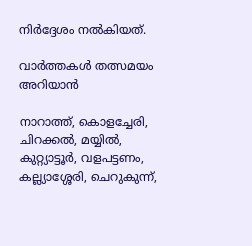നിർദ്ദേശം നൽകിയത്.

വാർത്തകൾ തത്സമയം അറിയാൻ

നാറാത്ത്, കൊളച്ചേരി, ചിറക്കൽ, മയ്യിൽ, കുറ്റ്യാട്ടൂർ, വളപട്ടണം, കല്ല്യാശ്ശേരി, ചെറുകുന്ന്,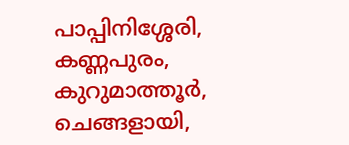പാപ്പിനിശ്ശേരി, കണ്ണപുരം, കുറുമാത്തൂർ, ചെങ്ങളായി,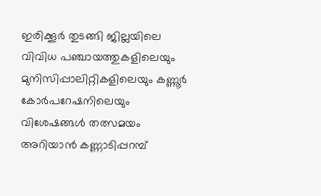ഇരിക്കൂർ തുടങ്ങി ജില്ലയിലെ വിവിധ പഞ്ചായത്തുകളിലെയും മുനിസിപ്പാലിറ്റികളിലെയും കണ്ണൂർ കോർപറേഷനിലെയും വിശേഷങ്ങൾ തത്സമയം അറിയാൻ കണ്ണാടിപ്പറമ്പ്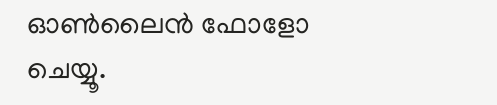ഓൺലൈൻ ഫോളോ ചെയ്യൂ.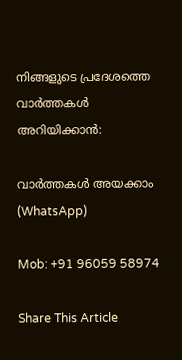നിങ്ങളുടെ പ്രദേശത്തെ വാർത്തകൾ അറിയിക്കാൻ:

വാർത്തകൾ അയക്കാം (WhatsApp)

Mob: +91 96059 58974

Share This Article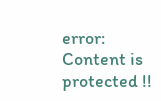error: Content is protected !!